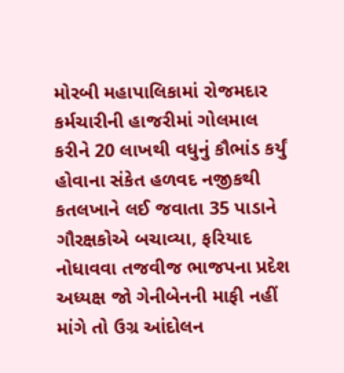મોરબી મહાપાલિકામાં રોજમદાર કર્મચારીની હાજરીમાં ગોલમાલ કરીને 20 લાખથી વધુનું કૌભાંડ કર્યું હોવાના સંકેત હળવદ નજીકથી કતલખાને લઈ જવાતા 35 પાડાને ગૌરક્ષકોએ બચાવ્યા, ફરિયાદ નોધાવવા તજવીજ ભાજપના પ્રદેશ અધ્યક્ષ જો ગેનીબેનની માફી નહીં માંગે તો ઉગ્ર આંદોલન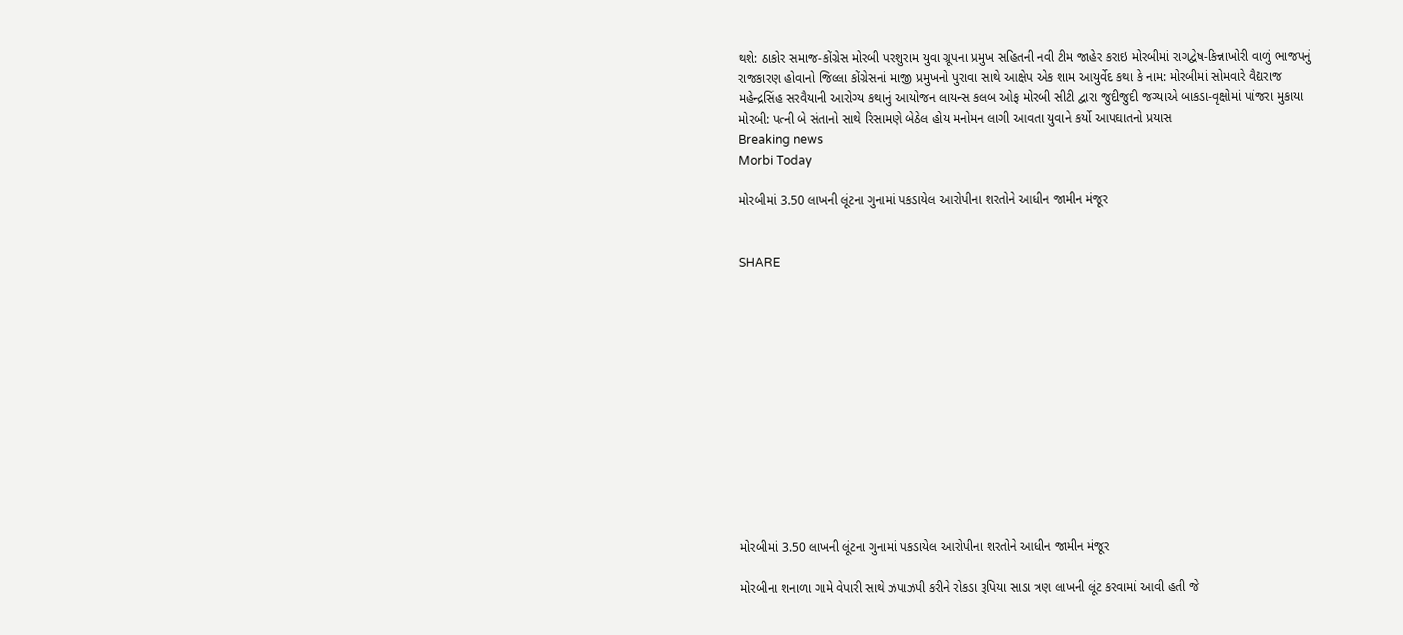થશે: ઠાકોર સમાજ-કોંગ્રેસ મોરબી પરશુરામ યુવા ગ્રૂપના પ્રમુખ સહિતની નવી ટીમ જાહેર કરાઇ મોરબીમાં રાગદ્વેષ-કિન્નાખોરી વાળું ભાજપનું રાજકારણ હોવાનો જિલ્લા કોંગ્રેસનાં માજી પ્રમુખનો પુરાવા સાથે આક્ષેપ એક શામ આયુર્વેદ કથા કે નામ: મોરબીમાં સોમવારે વૈદ્યરાજ મહેન્દ્રસિંહ સરવૈયાની આરોગ્ય કથાનું આયોજન લાયન્સ કલબ ઓફ મોરબી સીટી દ્વારા જુદીજુદી જગ્યાએ બાકડા-વૃક્ષોમાં પાંજરા મુકાયા મોરબી: પત્ની બે સંતાનો સાથે રિસામણે બેઠેલ હોય મનોમન લાગી આવતા યુવાને કર્યો આપઘાતનો પ્રયાસ
Breaking news
Morbi Today

મોરબીમાં 3.50 લાખની લૂંટના ગુનામાં પકડાયેલ આરોપીના શરતોને આધીન જામીન મંજૂર


SHARE













મોરબીમાં 3.50 લાખની લૂંટના ગુનામાં પકડાયેલ આરોપીના શરતોને આધીન જામીન મંજૂર

મોરબીના શનાળા ગામે વેપારી સાથે ઝપાઝપી કરીને રોકડા રૂપિયા સાડા ત્રણ લાખની લૂંટ કરવામાં આવી હતી જે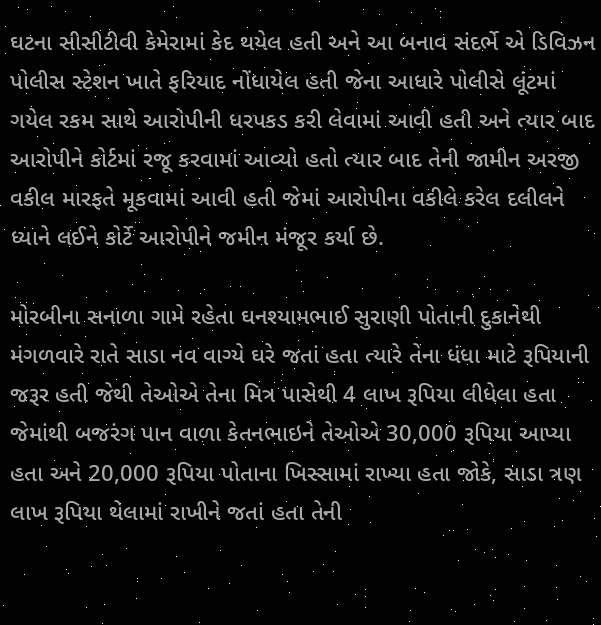ઘટના સીસીટીવી કેમેરામાં કેદ થયેલ હતી અને આ બનાવ સંદર્ભે એ ડિવિઝન પોલીસ સ્ટેશન ખાતે ફરિયાદ નોંધાયેલ હતી જેના આધારે પોલીસે લૂંટમાં ગયેલ રકમ સાથે આરોપીની ધરપકડ કરી લેવામાં આવી હતી અને ત્યાર બાદ આરોપીને કોર્ટમાં રજૂ કરવામાં આવ્યો હતો ત્યાર બાદ તેની જામીન અરજી વકીલ મારફતે મૂકવામાં આવી હતી જેમાં આરોપીના વકીલે કરેલ દલીલને ધ્યાને લઈને કોર્ટે આરોપીને જમીન મંજૂર કર્યા છે.

મોરબીના સનાળા ગામે રહેતા ઘનશ્યામભાઈ સુરાણી પોતાની દુકાનેથી મંગળવારે રાતે સાડા નવ વાગ્યે ઘરે જતાં હતા ત્યારે તેના ધંધા માટે રૂપિયાની જરૂર હતી જેથી તેઓએ તેના મિત્ર પાસેથી 4 લાખ રૂપિયા લીધેલા હતા જેમાંથી બજરંગ પાન વાળા કેતનભાઇને તેઓએ 30,000 રૂપિયા આપ્યા હતા અને 20,000 રૂપિયા પોતાના ખિસ્સામાં રાખ્યા હતા જોકે, સાડા ત્રણ લાખ રૂપિયા થેલામાં રાખીને જતાં હતા તેની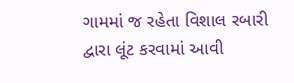ગામમાં જ રહેતા વિશાલ રબારી દ્વારા લૂંટ કરવામાં આવી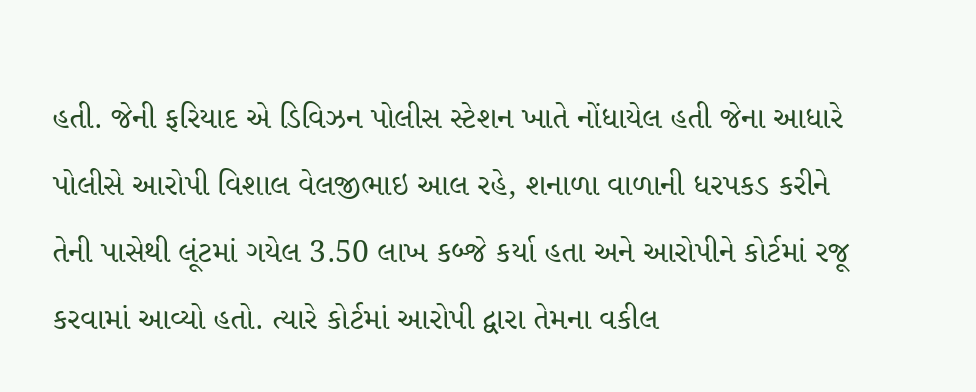હતી. જેની ફરિયાદ એ ડિવિઝન પોલીસ સ્ટેશન ખાતે નોંધાયેલ હતી જેના આધારે પોલીસે આરોપી વિશાલ વેલજીભાઇ આલ રહે, શનાળા વાળાની ધરપકડ કરીને તેની પાસેથી લૂંટમાં ગયેલ 3.50 લાખ કબ્જે કર્યા હતા અને આરોપીને કોર્ટમાં રજૂ કરવામાં આવ્યો હતો. ત્યારે કોર્ટમાં આરોપી દ્વારા તેમના વકીલ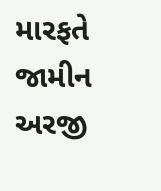મારફતે જામીન અરજી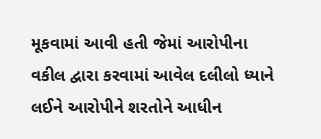મૂકવામાં આવી હતી જેમાં આરોપીના વકીલ દ્વારા કરવામાં આવેલ દલીલો ધ્યાને લઈને આરોપીને શરતોને આધીન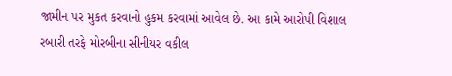જામીન પર મુકત કરવાનો હુકમ કરવામાં આવેલ છે. આ કામે આરોપી વિશાલ રબારી તરફે મોરબીના સીનીયર વકીલ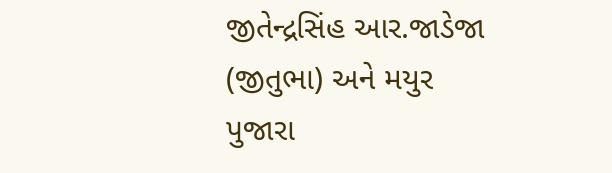જીતેન્દ્રસિંહ આર.જાડેજા (જીતુભા) અને મયુર પુજારા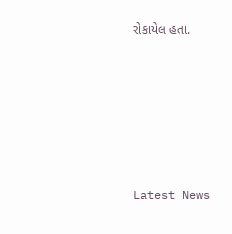રોકાયેલ હતા.






Latest News